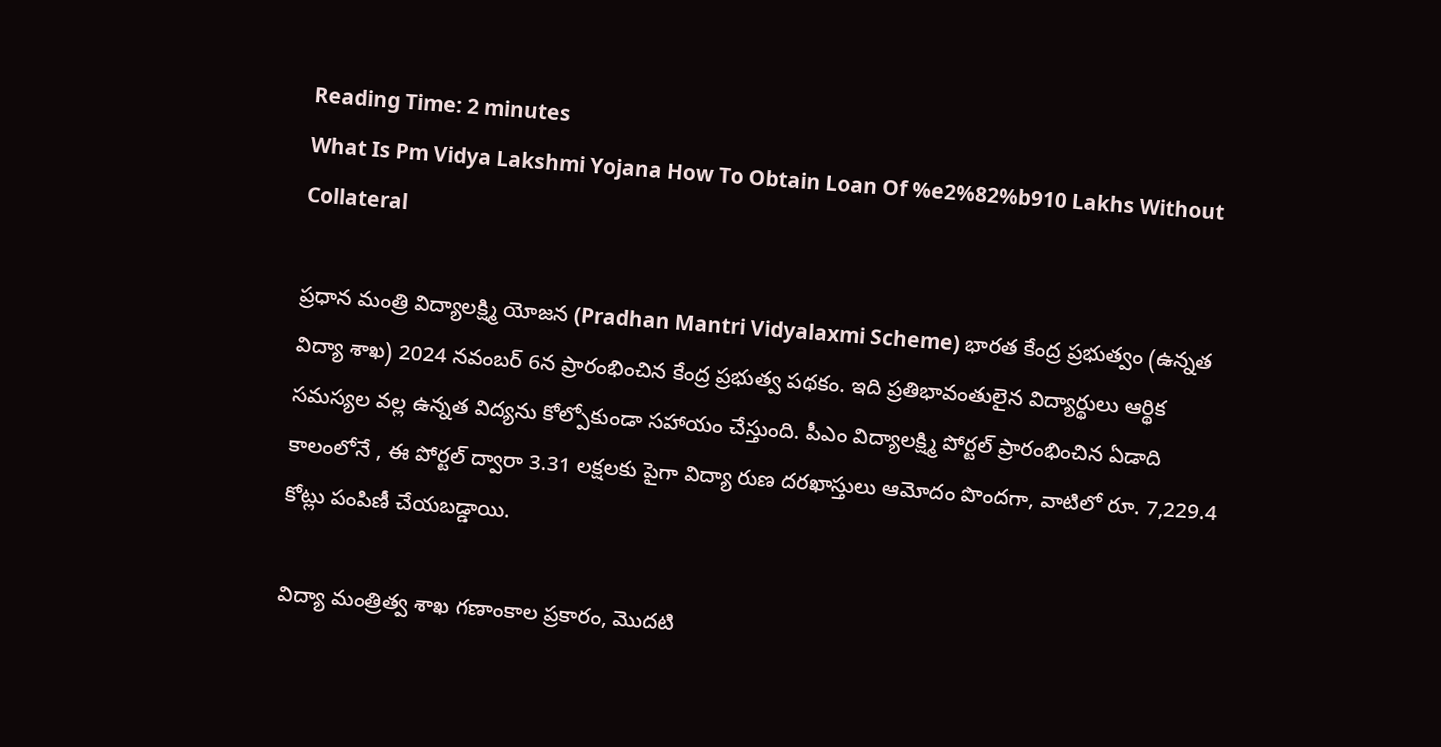Reading Time: 2 minutes
What Is Pm Vidya Lakshmi Yojana How To Obtain Loan Of %e2%82%b910 Lakhs Without Collateral

ప్రధాన మంత్రి విద్యాలక్ష్మి యోజన (Pradhan Mantri Vidyalaxmi Scheme) భారత కేంద్ర ప్రభుత్వం (ఉన్నత విద్యా శాఖ) 2024 నవంబర్ 6న ప్రారంభించిన కేంద్ర ప్రభుత్వ పథకం. ఇది ప్రతిభావంతులైన విద్యార్థులు ఆర్థిక సమస్యల వల్ల ఉన్నత విద్యను కోల్పోకుండా సహాయం చేస్తుంది. పీఎం విద్యాలక్ష్మి పోర్టల్ ప్రారంభించిన ఏడాది కాలంలోనే , ఈ పోర్టల్ ద్వారా 3.31 లక్షలకు పైగా విద్యా రుణ దరఖాస్తులు ఆమోదం పొందగా, వాటిలో రూ. 7,229.4 కోట్లు పంపిణీ చేయబడ్డాయి.

విద్యా మంత్రిత్వ శాఖ గణాంకాల ప్రకారం, మొదటి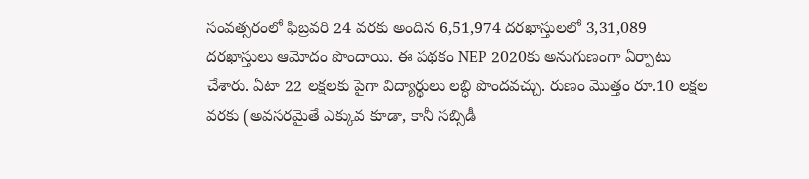సంవత్సరంలో ఫిబ్రవరి 24 వరకు అందిన 6,51,974 దరఖాస్తులలో 3,31,089 దరఖాస్తులు ఆమోదం పొందాయి. ఈ పథకం NEP 2020కు అనుగుణంగా ఏర్పాటు చేశారు. ఏటా 22 లక్షలకు పైగా విద్యార్థులు లబ్ధి పొందవచ్చు. రుణం మొత్తం రూ.10 లక్షల వరకు (అవసరమైతే ఎక్కువ కూడా, కానీ సబ్సిడీ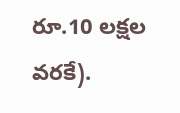రూ.10 లక్షల వరకే).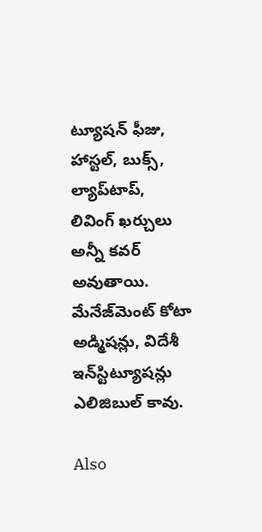ట్యూషన్ ఫీజు, హాస్టల్, బుక్స్, ల్యాప్‌టాప్, లివింగ్ ఖర్చులు అన్నీ కవర్ అవుతాయి. మేనేజ్‌మెంట్ కోటా అడ్మిషన్లు, విదేశీ ఇన్‌స్టిట్యూషన్లు ఎలిజిబుల్ కావు.

Also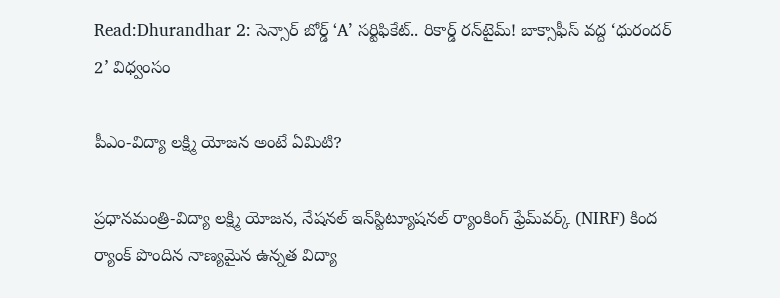Read:Dhurandhar 2: సెన్సార్ బోర్డ్ ‘A’ సర్టిఫికేట్.. రికార్డ్ రన్‌టైమ్! బాక్సాఫీస్ వద్ద ‘ధురందర్ 2’ విధ్వంసం

పీఎం-విద్యా లక్ష్మి యోజన అంటే ఏమిటి?

ప్రధానమంత్రి-విద్యా లక్ష్మి యోజన, నేషనల్ ఇన్‌స్టిట్యూషనల్ ర్యాంకింగ్ ఫ్రేమ్‌వర్క్ (NIRF) కింద ర్యాంక్ పొందిన నాణ్యమైన ఉన్నత విద్యా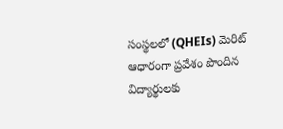సంస్థలలో (QHEIs) మెరిట్ ఆధారంగా ప్రవేశం పొందిన విద్యార్థులకు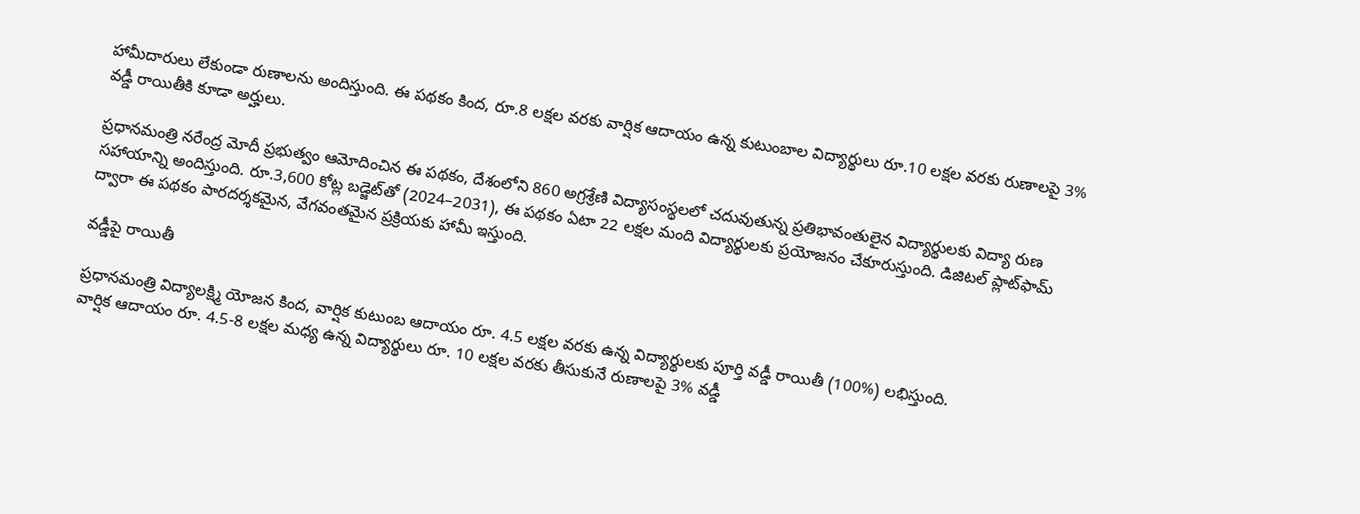హామీదారులు లేకుండా రుణాలను అందిస్తుంది. ఈ పథకం కింద, రూ.8 లక్షల వరకు వార్షిక ఆదాయం ఉన్న కుటుంబాల విద్యార్థులు రూ.10 లక్షల వరకు రుణాలపై 3% వడ్డీ రాయితీకి కూడా అర్హులు.

ప్రధానమంత్రి నరేంద్ర మోదీ ప్రభుత్వం ఆమోదించిన ఈ పథకం, దేశంలోని 860 అగ్రశ్రేణి విద్యాసంస్థలలో చదువుతున్న ప్రతిభావంతులైన విద్యార్థులకు విద్యా రుణ సహాయాన్ని అందిస్తుంది. రూ.3,600 కోట్ల బడ్జెట్‌తో (2024–2031), ఈ పథకం ఏటా 22 లక్షల మంది విద్యార్థులకు ప్రయోజనం చేకూరుస్తుంది. డిజిటల్ ప్లాట్‌ఫామ్ ద్వారా ఈ పథకం పారదర్శకమైన, వేగవంతమైన ప్రక్రియకు హామీ ఇస్తుంది.

వడ్డీపై రాయితీ

ప్రధానమంత్రి విద్యాలక్ష్మి యోజన కింద, వార్షిక కుటుంబ ఆదాయం రూ. 4.5 లక్షల వరకు ఉన్న విద్యార్థులకు పూర్తి వడ్డీ రాయితీ (100%) లభిస్తుంది.
వార్షిక ఆదాయం రూ. 4.5-8 లక్షల మధ్య ఉన్న విద్యార్థులు రూ. 10 లక్షల వరకు తీసుకునే రుణాలపై 3% వడ్డీ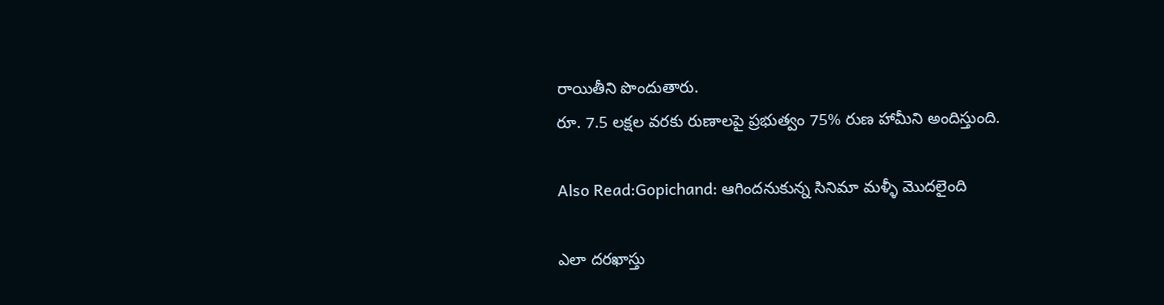రాయితీని పొందుతారు.
రూ. 7.5 లక్షల వరకు రుణాలపై ప్రభుత్వం 75% రుణ హామీని అందిస్తుంది.

Also Read:Gopichand: ఆగిందనుకున్న సినిమా మళ్ళీ మొదలైంది

ఎలా దరఖాస్తు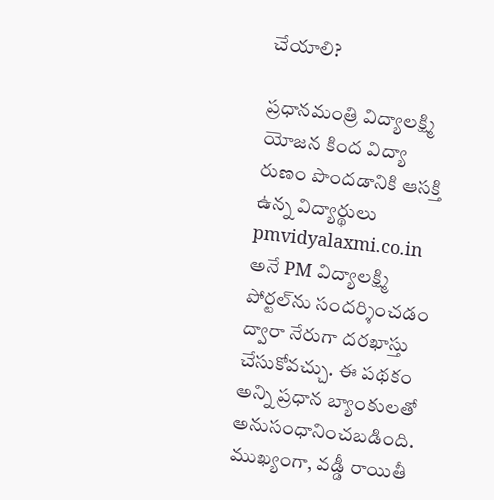చేయాలి?

ప్రధానమంత్రి విద్యాలక్ష్మి యోజన కింద విద్యా రుణం పొందడానికి ఆసక్తి ఉన్న విద్యార్థులు pmvidyalaxmi.co.in అనే PM విద్యాలక్ష్మి పోర్టల్‌ను సందర్శించడం ద్వారా నేరుగా దరఖాస్తు చేసుకోవచ్చు. ఈ పథకం అన్ని ప్రధాన బ్యాంకులతో అనుసంధానించబడింది. ముఖ్యంగా, వడ్డీ రాయితీ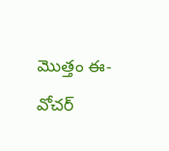మొత్తం ఈ-వోచర్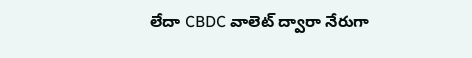లేదా CBDC వాలెట్ ద్వారా నేరుగా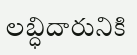లబ్ధిదారునికి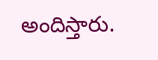అందిస్తారు.